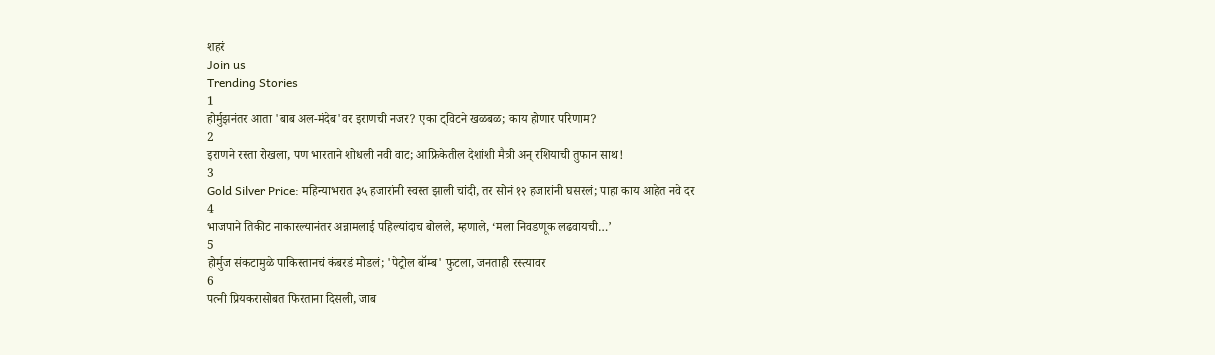शहरं
Join us
Trending Stories
1
होर्मुझनंतर आता 'बाब अल-मंदेब'वर इराणची नजर? एका ट्विटने खळबळ; काय होणार परिणाम?
2
इराणने रस्ता रोखला, पण भारताने शोधली नवी वाट; आफ्रिकेतील देशांशी मैत्री अन् रशियाची तुफान साथ!
3
Gold Silver Price: महिन्याभरात ३५ हजारांनी स्वस्त झाली चांदी, तर सोनं १२ हजारांनी घसरलं; पाहा काय आहेत नवे दर
4
भाजपाने तिकीट नाकारल्यानंतर अन्नामलाई पहिल्यांदाच बोलले, म्हणाले, ‘मला निवडणूक लढवायची…’
5
होर्मुज संकटामुळे पाकिस्तानचं कंबरडं मोडलं; 'पेट्रोल बॉम्ब' फुटला, जनताही रस्त्यावर
6
पत्नी प्रियकरासोबत फिरताना दिसली, जाब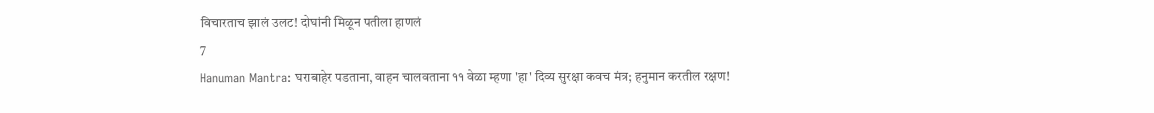विचारताच झालं उलट! दोघांनी मिळून पतीला हाणलं
7
Hanuman Mantra: घराबाहेर पडताना, वाहन चालवताना ११ वेळा म्हणा 'हा' दिव्य सुरक्षा कवच मंत्र; हनुमान करतील रक्षण!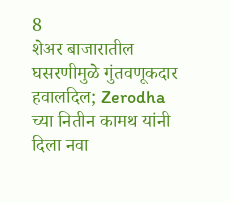8
शेअर बाजारातील घसरणीमुळे गुंतवणूकदार हवालदिल; Zerodha च्या नितीन कामथ यांनी दिला नवा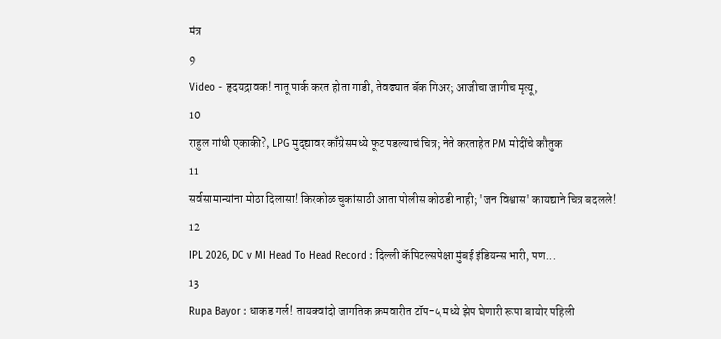मंत्र
9
Video - हृदयद्रावक! नातू पार्क करत होता गाडी, तेवढ्यात बॅक गिअर; आजीचा जागीच मृत्यू,
10
राहुल गांधी एकाकी?, LPG मुद्द्यावर काँग्रेसमध्ये फूट पडल्याचं चित्र; नेते करताहेत PM मोदींचे कौतुक
11
सर्वसामान्यांना मोठा दिलासा! किरकोळ चुकांसाठी आता पोलीस कोठडी नाही; 'जन विश्वास' कायद्याने चित्र बदलले!
12
IPL 2026, DC v MI Head To Head Record : दिल्ली कॅपिटल्सपेक्षा मुंबई इंडियन्स भारी, पण...
13
Rupa Bayor : धाकड गर्ल! तायक्वांदो जागतिक क्रमवारीत टॉप-५ मध्ये झेप घेणारी रूपा बायोर पहिली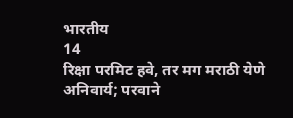भारतीय
14
रिक्षा परमिट हवे, तर मग मराठी येणे अनिवार्य; परवाने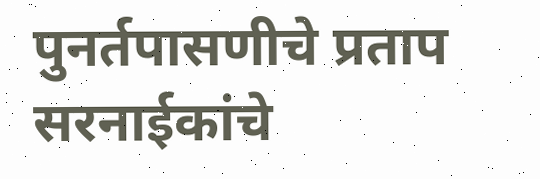पुनर्तपासणीचे प्रताप सरनाईकांचे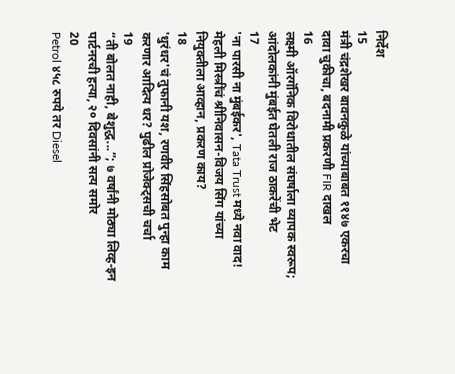निर्देश
15
मंत्री चंद्रशेखर बावनकुळे यांच्याबाबत ११४७ एकरचा दावा चुकीचा, बदनामी प्रकरणी FIR दाखल
16
लक्ष्मी ऑरगॅनिक विरोधातील संघर्षाला व्यापक स्वरूप; आंदोलकांनी मुंबईत घेतली राज ठाकरेंची भेट
17
'ना पारसी ना मुंबईकर', Tata Trust मध्ये नवा वाद! मेहली मिस्त्रींचं श्रीनिवासन-विजय सिंग यांच्या नियुक्तीला आव्हान, प्रकरण काय?
18
'धुरंधर'चं तुफानी यश, रणवीर सिंहसोबत पुन्हा काम करणार आदित्य धर? पुढील प्रोजेक्ट्सची चर्चा
19
“ती बोलत नाही, बेशुद्ध...”; ७ वर्षांनी मोठ्या लिव्ह-इन पार्टनरची हत्या, २० दिवसांनी सत्य समोर
20
Petrol ४५८ रुपये तर Diesel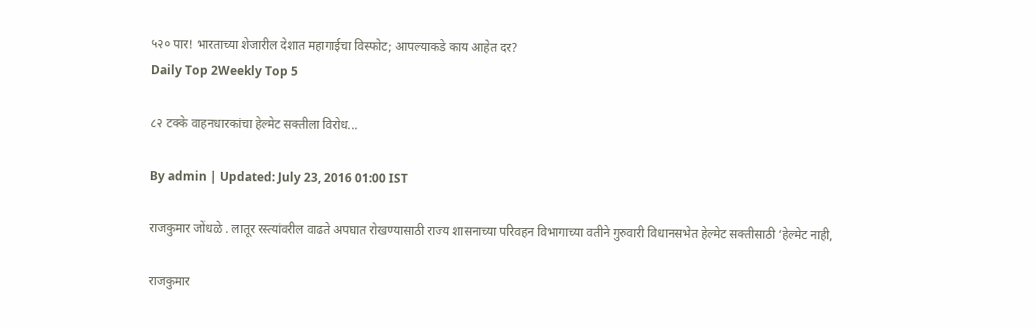५२० पार! भारताच्या शेजारील देशात महागाईचा विस्फोट; आपल्याकडे काय आहेत दर?
Daily Top 2Weekly Top 5

८२ टक्के वाहनधारकांचा हेल्मेट सक्तीला विरोध...

By admin | Updated: July 23, 2016 01:00 IST

राजकुमार जोंधळे . लातूर रस्त्यांवरील वाढते अपघात रोखण्यासाठी राज्य शासनाच्या परिवहन विभागाच्या वतीने गुरुवारी विधानसभेत हेल्मेट सक्तीसाठी ‘हेल्मेट नाही,

राजकुमार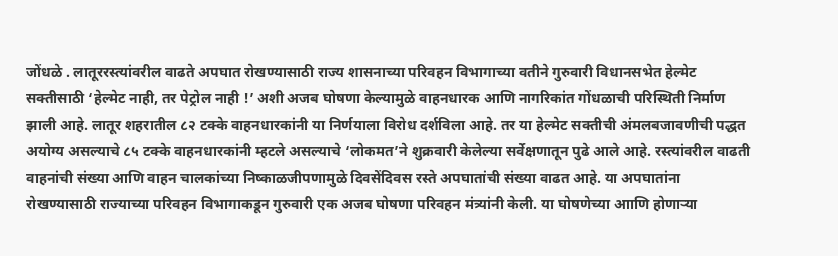जोंधळे . लातूररस्त्यांवरील वाढते अपघात रोखण्यासाठी राज्य शासनाच्या परिवहन विभागाच्या वतीने गुरुवारी विधानसभेत हेल्मेट सक्तीसाठी ‘हेल्मेट नाही, तर पेट्रोल नाही !’ अशी अजब घोषणा केल्यामुळे वाहनधारक आणि नागरिकांत गोंधळाची परिस्थिती निर्माण झाली आहे. लातूर शहरातील ८२ टक्के वाहनधारकांनी या निर्णयाला विरोध दर्शविला आहे. तर या हेल्मेट सक्तीची अंमलबजावणीची पद्धत अयोग्य असल्याचे ८५ टक्के वाहनधारकांनी म्हटले असल्याचे ‘लोकमत’ने शुक्रवारी केलेल्या सर्वेक्षणातून पुढे आले आहे. रस्त्यांवरील वाढती वाहनांची संख्या आणि वाहन चालकांच्या निष्काळजीपणामुळे दिवसेंदिवस रस्ते अपघातांची संख्या वाढत आहे. या अपघातांना रोखण्यासाठी राज्याच्या परिवहन विभागाकडून गुरुवारी एक अजब घोषणा परिवहन मंत्र्यांनी केली. या घोषणेच्या आाणि होणाऱ्या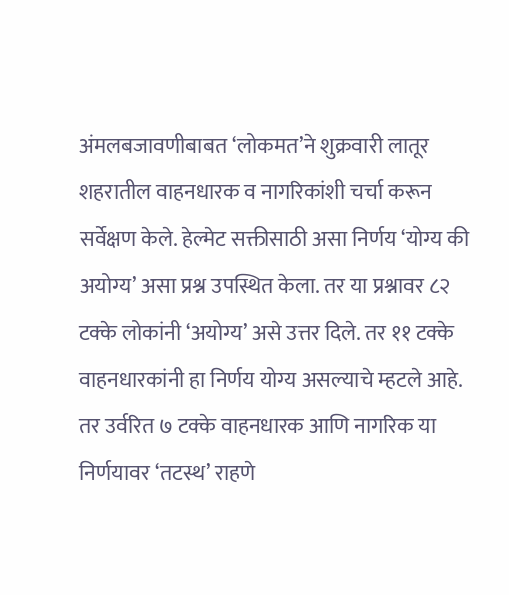अंमलबजावणीबाबत ‘लोकमत’ने शुक्रवारी लातूर शहरातील वाहनधारक व नागरिकांशी चर्चा करून सर्वेक्षण केले. हेल्मेट सक्तीसाठी असा निर्णय ‘योग्य की अयोग्य’ असा प्रश्न उपस्थित केला. तर या प्रश्नावर ८२ टक्के लोकांनी ‘अयोग्य’ असे उत्तर दिले. तर ११ टक्के वाहनधारकांनी हा निर्णय योग्य असल्याचे म्हटले आहे. तर उर्वरित ७ टक्के वाहनधारक आणि नागरिक या निर्णयावर ‘तटस्थ’ राहणे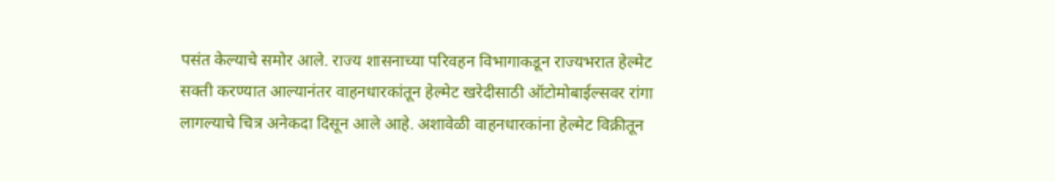पसंत केल्याचे समोर आले. राज्य शासनाच्या परिवहन विभागाकडून राज्यभरात हेल्मेट सक्ती करण्यात आल्यानंतर वाहनधारकांतून हेल्मेट खरेदीसाठी ऑटोमोबाईल्सवर रांगा लागल्याचे चित्र अनेकदा दिसून आले आहे. अशावेळी वाहनधारकांना हेल्मेट विक्रीतून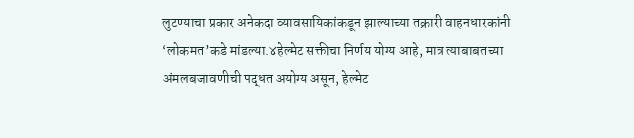लुटण्याचा प्रकार अनेकदा व्यावसायिकांकडून झाल्याच्या तक्रारी वाहनधारकांनी ‘लोकमत’कडे मांडल्या.४हेल्मेट सक्तीचा निर्णय योग्य आहे, मात्र त्याबाबतच्या अंमलबजावणीची पद्धत अयोग्य असून, हेल्मेट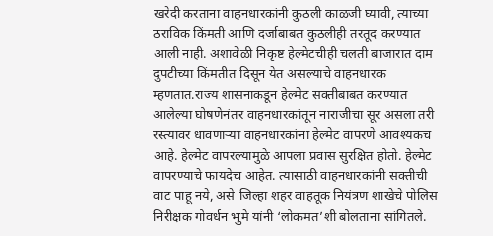खरेदी करताना वाहनधारकांनी कुठली काळजी घ्यावी, त्याच्या ठराविक किंमती आणि दर्जाबाबत कुठलीही तरतूद करण्यात आली नाही. अशावेळी निकृष्ट हेल्मेटचीही चलती बाजारात दाम दुपटीच्या किंमतीत दिसून येत असल्याचे वाहनधारक म्हणतात.राज्य शासनाकडून हेल्मेट सक्तीबाबत करण्यात आलेल्या घोषणेनंतर वाहनधारकांतून नाराजीचा सूर असला तरी रस्त्यावर धावणाऱ्या वाहनधारकांना हेल्मेट वापरणे आवश्यकच आहे. हेल्मेट वापरल्यामुळे आपला प्रवास सुरक्षित होतो. हेल्मेट वापरण्याचे फायदेच आहेत. त्यासाठी वाहनधारकांनी सक्तीची वाट पाहू नये, असे जिल्हा शहर वाहतूक नियंत्रण शाखेचे पोलिस निरीक्षक गोवर्धन भुमे यांनी ‘लोकमत’शी बोलताना सांगितले.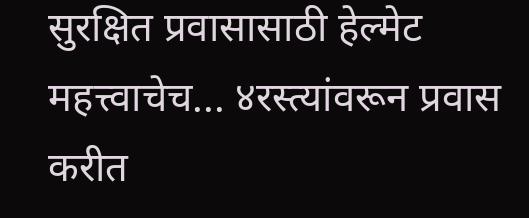सुरक्षित प्रवासासाठी हेल्मेट महत्त्वाचेच... ४रस्त्यांवरून प्रवास करीत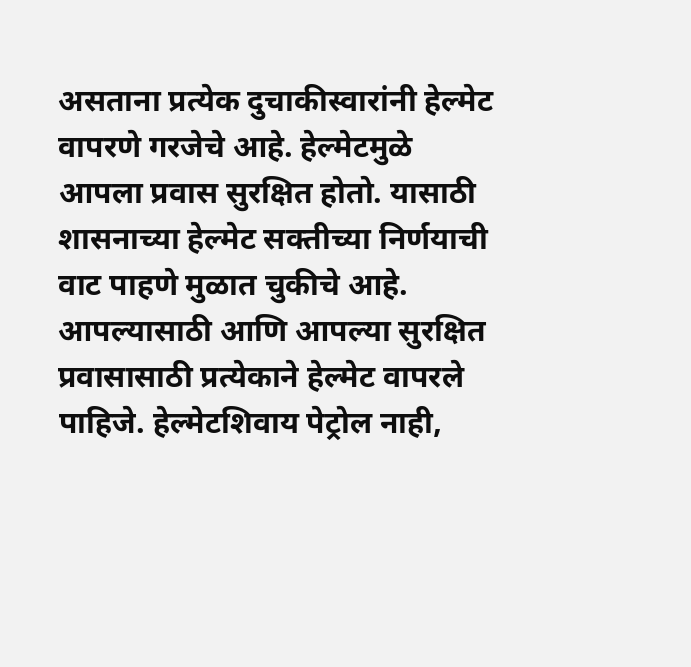असताना प्रत्येक दुचाकीस्वारांनी हेल्मेट वापरणे गरजेचे आहे. हेल्मेटमुळे आपला प्रवास सुरक्षित होतो. यासाठी शासनाच्या हेल्मेट सक्तीच्या निर्णयाची वाट पाहणे मुळात चुकीचे आहे. आपल्यासाठी आणि आपल्या सुरक्षित प्रवासासाठी प्रत्येकाने हेल्मेट वापरले पाहिजे. हेल्मेटशिवाय पेट्रोल नाही,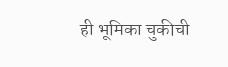ही भूमिका चुकीची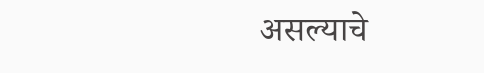असल्याचे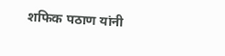शफिक पठाण यांनी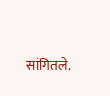सांगितले.